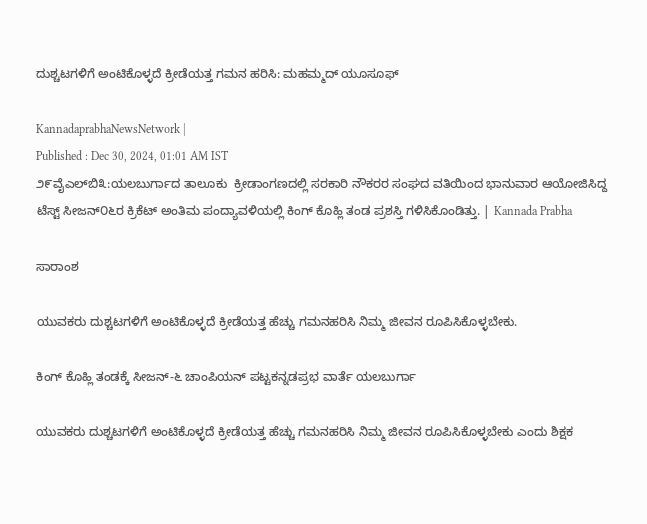ದುಶ್ಚಟಗಳಿಗೆ ಅಂಟಿಕೊಳ್ಳದೆ ಕ್ರೀಡೆಯತ್ತ ಗಮನ ಹರಿಸಿ: ಮಹಮ್ಮದ್ ಯೂಸೂಫ್

KannadaprabhaNewsNetwork |
Published : Dec 30, 2024, 01:01 AM IST
೨೯ವೈಎಲ್‌ಬಿ೩:ಯಲಬುರ್ಗಾದ ತಾಲೂಕು  ಕ್ರೀಡಾಂಗಣದಲ್ಲಿ ಸರಕಾರಿ ನೌಕರರ ಸಂಘದ ವತಿಯಿಂದ ಭಾನುವಾರ ಆಯೋಜಿಸಿದ್ದ ಟೆಸ್ಟ್ ಸೀಜನ್‌೦೬ರ ಕ್ರಿಕೆಟ್ ಅಂತಿಮ ಪಂದ್ಯಾವಳಿಯಲ್ಲಿ ಕಿಂಗ್ ಕೊಹ್ಲಿ ತಂಡ ಪ್ರಶಸ್ತಿ ಗಳಿಸಿಕೊಂಡಿತ್ತು. | Kannada Prabha

ಸಾರಾಂಶ

ಯುವಕರು ದುಶ್ಚಟಗಳಿಗೆ ಅಂಟಿಕೊಳ್ಳದೆ ಕ್ರೀಡೆಯತ್ತ ಹೆಚ್ಚು ಗಮನಹರಿಸಿ ನಿಮ್ಮ ಜೀವನ ರೂಪಿಸಿಕೊಳ್ಳಬೇಕು.

ಕಿಂಗ್ ಕೊಹ್ಲಿ ತಂಡಕ್ಕೆ ಸೀಜನ್-೬ ಚಾಂಪಿಯನ್ ಪಟ್ಟಕನ್ನಡಪ್ರಭ ವಾರ್ತೆ ಯಲಬುರ್ಗಾ

ಯುವಕರು ದುಶ್ಚಟಗಳಿಗೆ ಅಂಟಿಕೊಳ್ಳದೆ ಕ್ರೀಡೆಯತ್ತ ಹೆಚ್ಚು ಗಮನಹರಿಸಿ ನಿಮ್ಮ ಜೀವನ ರೂಪಿಸಿಕೊಳ್ಳಬೇಕು ಎಂದು ಶಿಕ್ಷಕ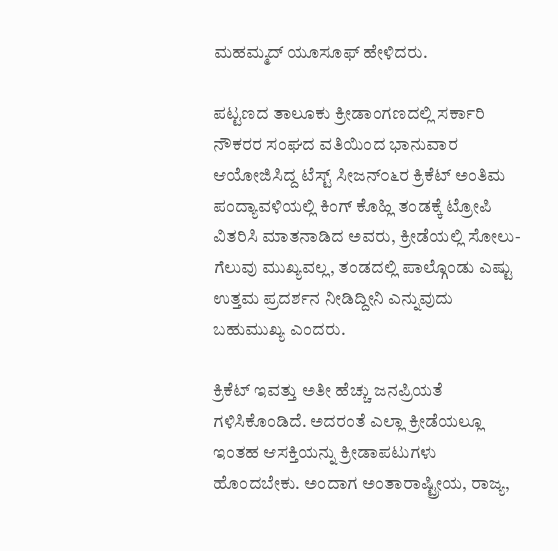ಮಹಮ್ಮದ್ ಯೂಸೂಫ್ ಹೇಳಿದರು.

ಪಟ್ಟಣದ ತಾಲೂಕು ಕ್ರೀಡಾಂಗಣದಲ್ಲಿ ಸರ್ಕಾರಿ ನೌಕರರ ಸಂಘದ ವತಿಯಿಂದ ಭಾನುವಾರ ಆಯೋಜಿಸಿದ್ದ ಟೆಸ್ಟ್ ಸೀಜನ್‌೦೬ರ ಕ್ರಿಕೆಟ್ ಅಂತಿಮ ಪಂದ್ಯಾವಳಿಯಲ್ಲಿ ಕಿಂಗ್ ಕೊಹ್ಲಿ ತಂಡಕ್ಕೆ ಟ್ರೋಪಿ ವಿತರಿಸಿ ಮಾತನಾಡಿದ ಅವರು, ಕ್ರೀಡೆಯಲ್ಲಿ ಸೋಲು-ಗೆಲುವು ಮುಖ್ಯವಲ್ಲ, ತಂಡದಲ್ಲಿ ಪಾಲ್ಗೊಂಡು ಎಷ್ಟು ಉತ್ತಮ ಪ್ರದರ್ಶನ ನೀಡಿದ್ದೀನಿ ಎನ್ನುವುದು ಬಹುಮುಖ್ಯ ಎಂದರು.

ಕ್ರಿಕೆಟ್‌ ಇವತ್ತು ಅತೀ ಹೆಚ್ಚು ಜನಪ್ರಿಯತೆ ಗಳಿಸಿಕೊಂಡಿದೆ. ಅದರಂತೆ ಎಲ್ಲಾ ಕ್ರೀಡೆಯಲ್ಲೂ ಇಂತಹ ಆಸಕ್ತಿಯನ್ನು ಕ್ರೀಡಾಪಟುಗಳು ಹೊಂದಬೇಕು. ಅಂದಾಗ ಅಂತಾರಾಷ್ಟ್ರೀಯ, ರಾಜ್ಯ,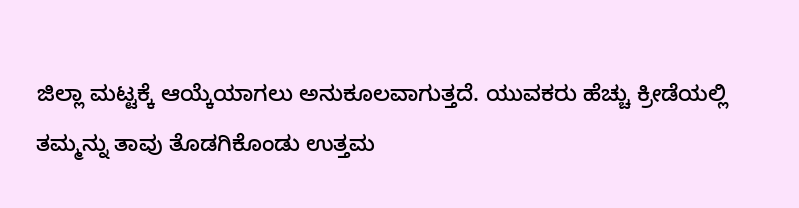ಜಿಲ್ಲಾ ಮಟ್ಟಕ್ಕೆ ಆಯ್ಕೆಯಾಗಲು ಅನುಕೂಲವಾಗುತ್ತದೆ. ಯುವಕರು ಹೆಚ್ಚು ಕ್ರೀಡೆಯಲ್ಲಿ ತಮ್ಮನ್ನು ತಾವು ತೊಡಗಿಕೊಂಡು ಉತ್ತಮ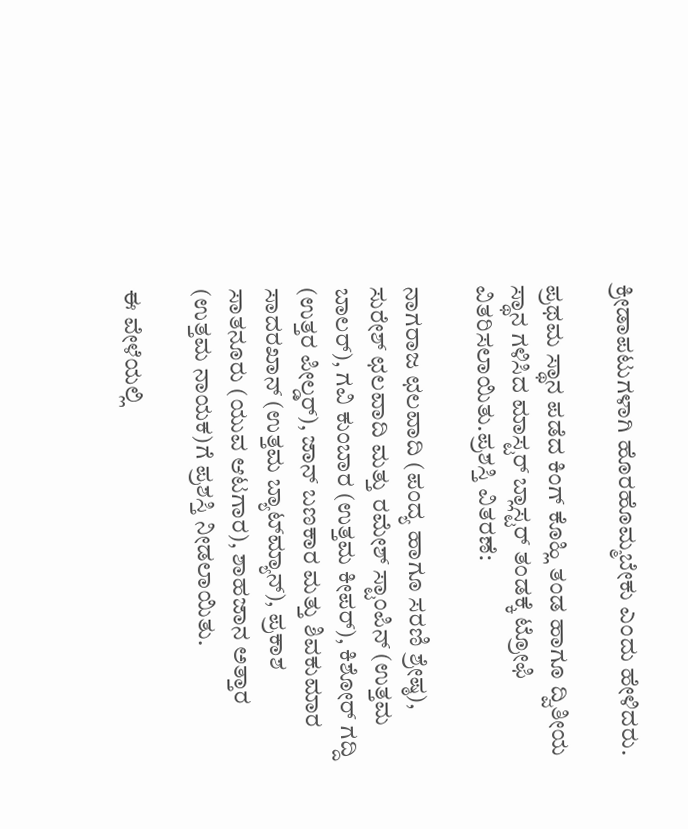ಕ್ರೀಡಾಪಟುಗಳಾಗಿ ಹೊರಹೊಮ್ಮಬೇಕು ಎಂದು ಹೇಳಿದರು.

ಪ್ರಥಮ ಸ್ಥಾನ ಪಡೆದ ಕಿಂಗ್ ಕೊಹ್ಲಿ ತಂಡ ಹಾಗೂ ದ್ವಿತೀಯ ಸ್ಥಾನ ಗಳಿಸಿದ ಮಾಸ್ಟರ್ ಬ್ಲಾಸ್ಟರ್ ತಂಡಕ್ಕೆ ಟ್ರೋಫಿ ವಿತರಿಸಲಾಯಿತು.ಪ್ರಶಸ್ತಿ ವಿತರಣೆ:

ನಾಗರಾಜ ಛಲವಾದಿ (ಪಂದ್ಯ ಹಾಗೂ ಸರಣಿ ಶ್ರೇಷ್ಠ), ಸುರೇಶ್ ಛಲವಾದಿ ಮತ್ತು ರಮೇಶ್ ಸ್ಟಾಂಪಿನ್ (ಉತ್ತಮ ಬಾಲರ್), ಗವಿ ಕುಂಬಾರ (ಉತ್ತಮ ಕೀಪರ್), ಕಿಶೋರ್ ಗದ್ದಿ (ಉತ್ತರ ಪೀಲ್ಡರ್), ಜಾನ್ ಬಣಕಾರ ಮತ್ತು ಶಿವಕುಮಾರ ಸಾದರಖಾನ್ (ಉತ್ತಮ ಬ್ಯಾಟ್‌ಮ್ಯಾನ್), ಪ್ರಕಾಶ ಸಾತನೂರು (ಯುವ ಆಟಗಾರ), ಶಾಹಜಾನ ಅತ್ತಾರ (ಉತ್ತಮ ನಾಯಕ)ಗೆ ಪ್ರಶಸ್ತಿ ನೀಡಲಾಯಿತು.

ಈ ವೇಳೆಯಲ್ಲಿ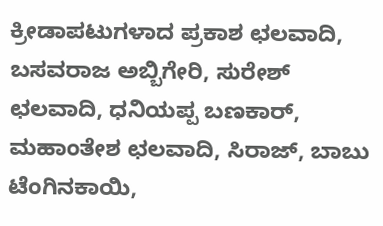ಕ್ರೀಡಾಪಟುಗಳಾದ ಪ್ರಕಾಶ ಛಲವಾದಿ, ಬಸವರಾಜ ಅಬ್ಬಿಗೇರಿ, ಸುರೇಶ್ ಛಲವಾದಿ, ಧನಿಯಪ್ಪ ಬಣಕಾರ್, ಮಹಾಂತೇಶ ಛಲವಾದಿ, ಸಿರಾಜ್, ಬಾಬು ಟೆಂಗಿನಕಾಯಿ,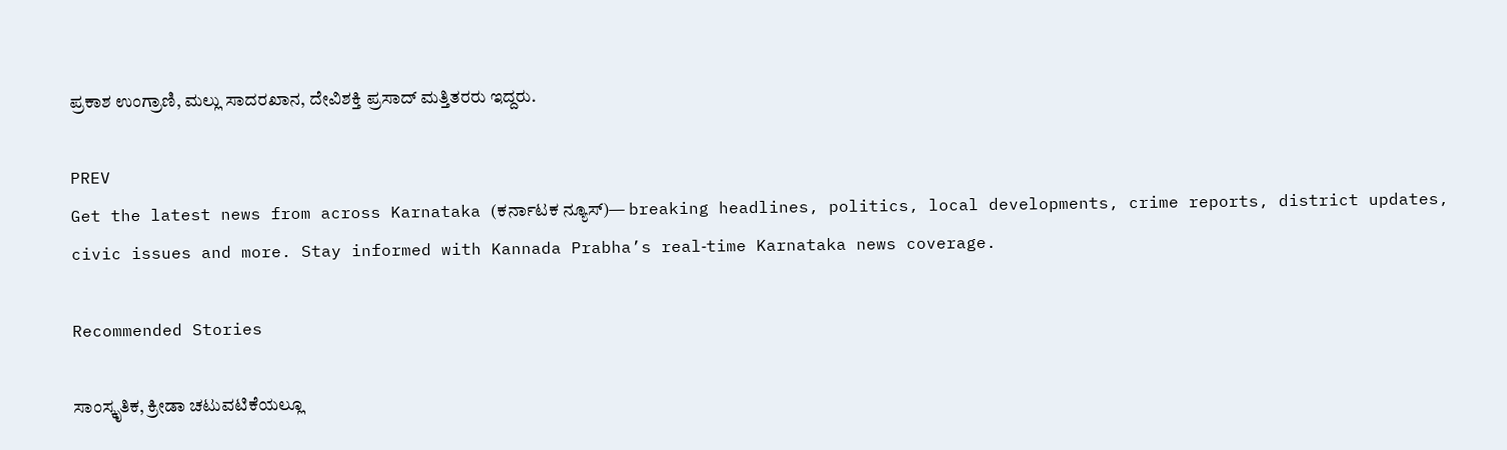ಪ್ರಕಾಶ ಉಂಗ್ರಾಣಿ, ಮಲ್ಲು ಸಾದರಖಾನ, ದೇವಿಶಕ್ತಿ ಪ್ರಸಾದ್ ಮತ್ತಿತರರು ಇದ್ದರು.

PREV
Get the latest news from across Karnataka (ಕರ್ನಾಟಕ ನ್ಯೂಸ್)— breaking headlines, politics, local developments, crime reports, district updates, civic issues and more. Stay informed with Kannada Prabha’s real‑time Karnataka news coverage.

Recommended Stories

ಸಾಂಸ್ಕೃತಿಕ, ಕ್ರೀಡಾ ಚಟುವಟಿಕೆಯಲ್ಲೂ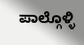ಪಾಲ್ಗೊಳ್ಳಿ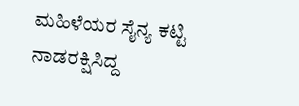ಮಹಿಳೆಯರ ಸೈನ್ಯ ಕಟ್ಟಿ ನಾಡರಕ್ಷಿಸಿದ್ದ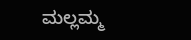ಮಲ್ಲಮ್ಮ